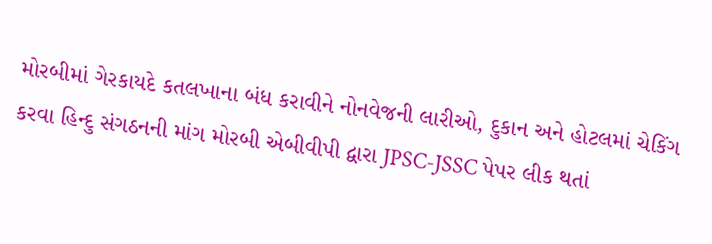મોરબીમાં ગેરકાયદે કતલખાના બંધ કરાવીને નોનવેજની લારીઓ, દુકાન અને હોટલમાં ચેકિંગ કરવા હિન્દુ સંગઠનની માંગ મોરબી એબીવીપી દ્વારા JPSC-JSSC પેપર લીક થતાં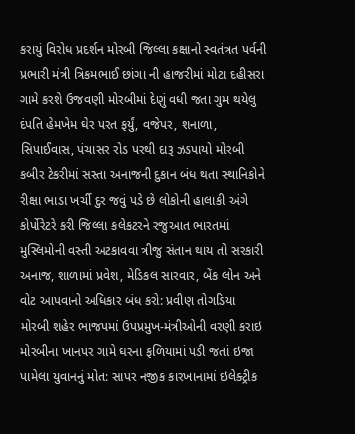કરાયું વિરોધ પ્રદર્શન મોરબી જિલ્લા કક્ષાનો સ્વતંત્રત પર્વની પ્રભારી મંત્રી ત્રિકમભાઈ છાંગા ની હાજરીમાં મોટા દહીસરા ગામે કરશે ઉજવણી મોરબીમાં દેણું વધી જતા ગુમ થયેલુ દંપતિ હેમખેમ ઘેર પરત ફર્યું, વજેપર, શનાળા, સિપાઈવાસ, પંચાસર રોડ પરથી દારૂ ઝડપાયો મોરબી કબીર ટેકરીમાં સસ્તા અનાજની દુકાન બંધ થતા સ્થાનિકોને રીક્ષા ભાડા ખર્ચી દુર જવું પડે છે લોકોની હાલાકી અંગે કોર્પોરેટરે કરી જિલ્લા કલેકટરને રજુઆત ભારતમાં મુસ્લિમોની વસ્તી અટકાવવા ત્રીજુ સંતાન થાય તો સરકારી અનાજ, શાળામાં પ્રવેશ, મેડિકલ સારવાર, બેંક લોન અને વોટ આપવાનો અધિકાર બંધ કરો: પ્રવીણ તોગડિયા મોરબી શહેર ભાજપમાં ઉપપ્રમુખ-મંત્રીઓની વરણી કરાઇ મોરબીના ખાનપર ગામે ઘરના ફળિયામાં પડી જતાં ઇજા પામેલા યુવાનનું મોત: સાપર નજીક કારખાનામાં ઇલેક્ટ્રીક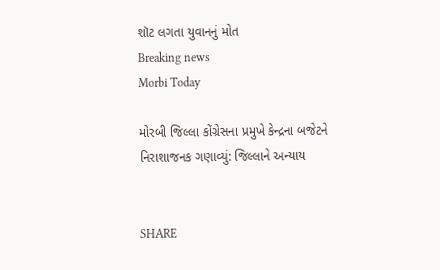શૉટ લગતા યુવાનનું મોત
Breaking news
Morbi Today

મોરબી જિલ્લા કોંગ્રેસના પ્રમુખે કેન્દ્રના બજેટને નિરાશાજનક ગણાવ્યું: જિલ્લાને અન્યાય


SHARE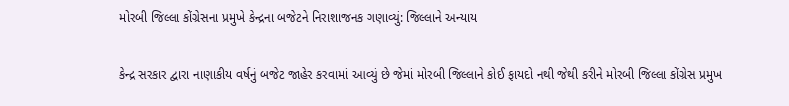મોરબી જિલ્લા કોંગ્રેસના પ્રમુખે કેન્દ્રના બજેટને નિરાશાજનક ગણાવ્યું: જિલ્લાને અન્યાય

કેન્દ્ર સરકાર દ્વારા નાણાકીય વર્ષનું બજેટ જાહેર કરવામાં આવ્યું છે જેમાં મોરબી જિલ્લાને કોઈ ફાયદો નથી જેથી કરીને મોરબી જિલ્લા કોંગ્રેસ પ્રમુખ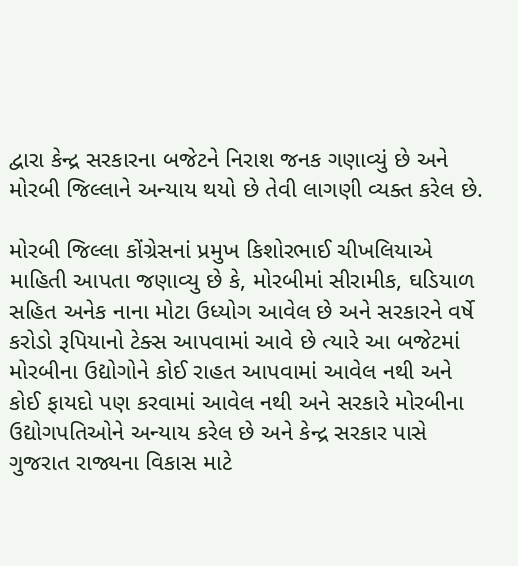દ્વારા કેન્દ્ર સરકારના બજેટને નિરાશ જનક ગણાવ્યું છે અને મોરબી જિલ્લાને અન્યાય થયો છે તેવી લાગણી વ્યક્ત કરેલ છે.

મોરબી જિલ્લા કોંગ્રેસનાં પ્રમુખ કિશોરભાઈ ચીખલિયાએ માહિતી આપતા જણાવ્યુ છે કે, મોરબીમાં સીરામીક, ઘડિયાળ સહિત અનેક નાના મોટા ઉધ્યોગ આવેલ છે અને સરકારને વર્ષે કરોડો રૂપિયાનો ટેક્સ આપવામાં આવે છે ત્યારે આ બજેટમાં મોરબીના ઉદ્યોગોને કોઈ રાહત આપવામાં આવેલ નથી અને કોઈ ફાયદો પણ કરવામાં આવેલ નથી અને સરકારે મોરબીના ઉદ્યોગપતિઓને અન્યાય કરેલ છે અને કેન્દ્ર સરકાર પાસે ગુજરાત રાજ્યના વિકાસ માટે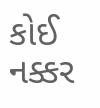કોઈ નક્કર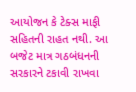આયોજન કે ટેક્સ માફી સહિતની રાહત નથી. આ બજેટ માત્ર ગઠબંધનની સરકારને ટકાવી રાખવા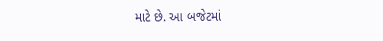માટે છે. આ બજેટમાં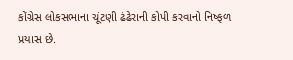કોંગ્રેસ લોકસભાના ચૂંટણી ઢંઢેરાની કોપી કરવાનો નિષ્ફળ પ્રયાસ છે.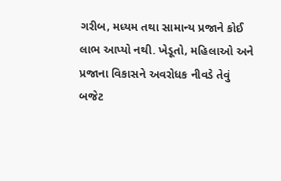ગરીબ, મધ્યમ તથા સામાન્ય પ્રજાને કોઈ લાભ આપ્યો નથી. ખેડૂતો, મહિલાઓ અને પ્રજાના વિકાસને અવરોધક નીવડે તેવું બજેટ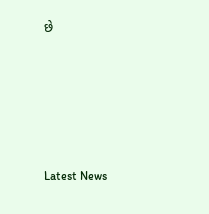છે






Latest News